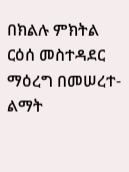በክልሉ ምክትል ርዕሰ መስተዳደር ማዕረግ በመሠረተ-ልማት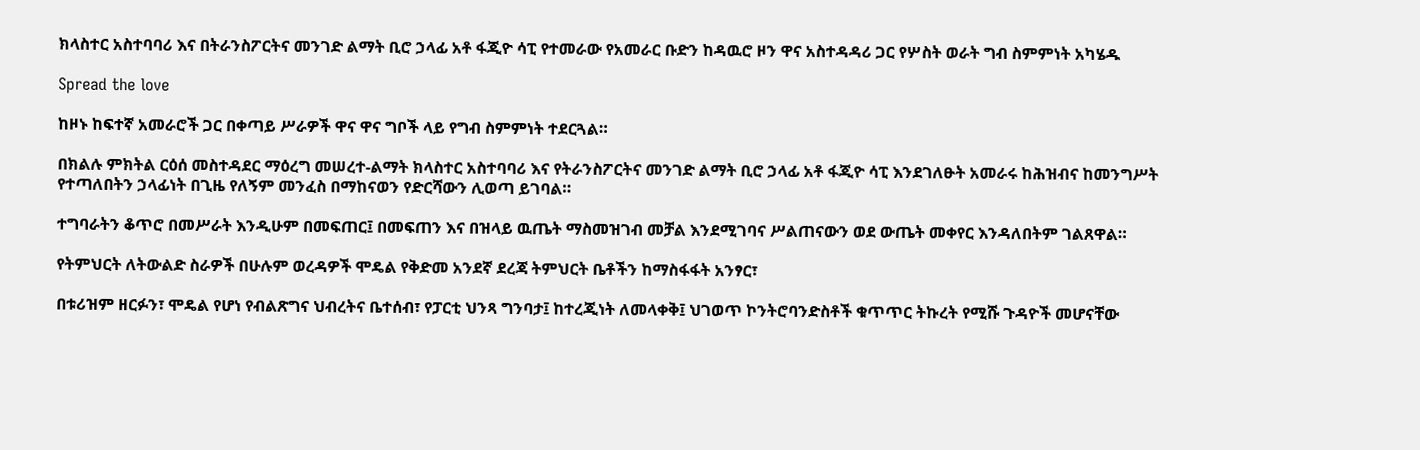ክላስተር አስተባባሪ እና በትራንስፖርትና መንገድ ልማት ቢሮ ኃላፊ አቶ ፋጂዮ ሳፒ የተመራው የአመራር ቡድን ከዳዉሮ ዞን ዋና አስተዳዳሪ ጋር የሦስት ወራት ግብ ስምምነት አካሄዱ

Spread the love

ከዞኑ ከፍተኛ አመራሮች ጋር በቀጣይ ሥራዎች ዋና ዋና ግቦች ላይ የግብ ስምምነት ተደርጓል።

በክልሉ ምክትል ርዕሰ መስተዳደር ማዕረግ መሠረተ-ልማት ክላስተር አስተባባሪ እና የትራንስፖርትና መንገድ ልማት ቢሮ ኃላፊ አቶ ፋጂዮ ሳፒ እንደገለፁት አመራሩ ከሕዝብና ከመንግሥት የተጣለበትን ኃላፊነት በጊዜ የለኝም መንፈስ በማከናወን የድርሻውን ሊወጣ ይገባል።

ተግባራትን ቆጥሮ በመሥራት እንዲሁም በመፍጠር፤ በመፍጠን እና በዝላይ ዉጤት ማስመዝገብ መቻል እንደሚገባና ሥልጠናውን ወደ ውጤት መቀየር እንዳለበትም ገልጸዋል።

የትምህርት ለትውልድ ስራዎች በሁሉም ወረዳዎች ሞዴል የቅድመ አንደኛ ደረጃ ትምህርት ቤቶችን ከማስፋፋት አንፃር፣

በቱሪዝም ዘርፉን፣ ሞዴል የሆነ የብልጽግና ህብረትና ቤተሰብ፣ የፓርቲ ህንጻ ግንባታ፤ ከተረጂነት ለመላቀቅ፤ ህገወጥ ኮንትሮባንድስቶች ቁጥጥር ትኩረት የሚሹ ጉዳዮች መሆናቸው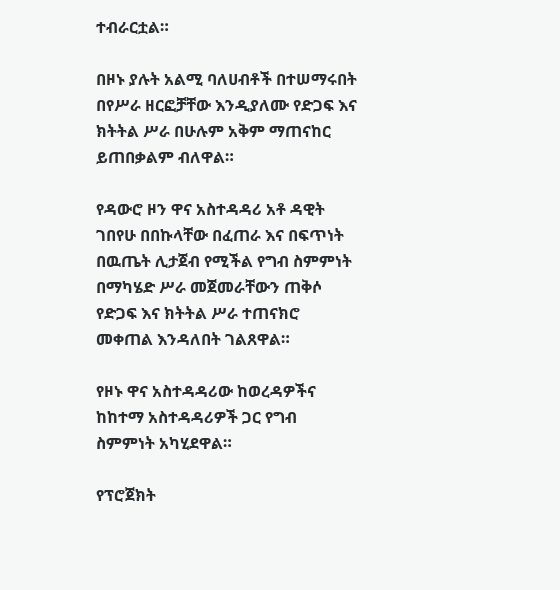ተብራርቷል።

በዞኑ ያሉት አልሚ ባለሀብቶች በተሠማሩበት በየሥራ ዘርፎቻቸው እንዲያለሙ የድጋፍ እና ክትትል ሥራ በሁሉም አቅም ማጠናከር ይጠበቃልም ብለዋል።

የዳውሮ ዞን ዋና አስተዳዳሪ አቶ ዳዊት ገበየሁ በበኩላቸው በፈጠራ እና በፍጥነት በዉጤት ሊታጀብ የሚችል የግብ ስምምነት በማካሄድ ሥራ መጀመራቸውን ጠቅሶ የድጋፍ እና ክትትል ሥራ ተጠናክሮ መቀጠል እንዳለበት ገልጸዋል።

የዞኑ ዋና አስተዳዳሪው ከወረዳዎችና ከከተማ አስተዳዳሪዎች ጋር የግብ ስምምነት አካሂደዋል።

የፕሮጀክት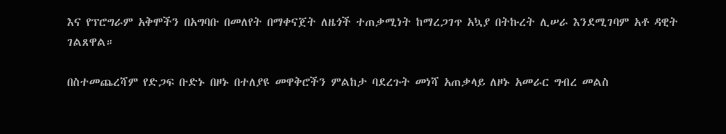እና የፕሮግራም አቅሞችን በአግባቡ በመለየት በማቀናጀት ለዜጎች ተጠቃሚነት ከማረጋገጥ አኳያ በትኩረት ሊሠራ እንደሚገባም አቶ ዳዊት ገልጸዋል።

በስተመጨረሻም የድጋፍ ቡድኑ በዞኑ በተለያዩ መዋቅሮችን ምልከታ ባደረጉት መነሻ አጠቃላይ ለዞኑ አመራር ግብረ መልስ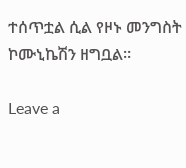ተሰጥቷል ሲል የዞኑ መንግስት ኮሙኒኬሽን ዘግቧል።

Leave a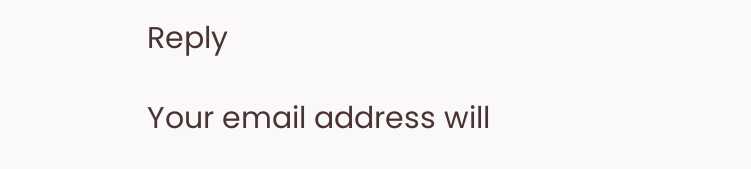Reply

Your email address will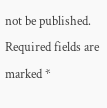not be published. Required fields are marked *